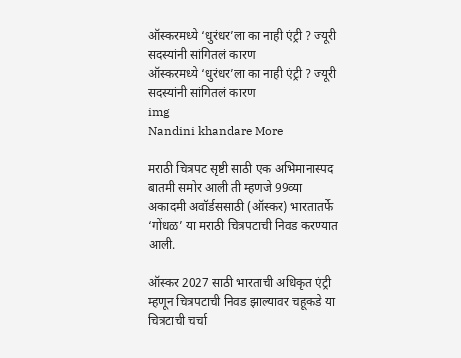ऑस्करमध्ये ‘धुरंधर’ला का नाही एंट्री ? ज्यूरी सदस्यांनी सांगितलं कारण
ऑस्करमध्ये ‘धुरंधर’ला का नाही एंट्री ? ज्यूरी सदस्यांनी सांगितलं कारण
img
Nandini khandare More

मराठी चित्रपट सृष्टी साठी एक अभिमानास्पद बातमी समोर आली ती म्हणजे 99व्या अकादमी अवॉर्डससाठी (ऑस्कर) भारतातर्फे ‘गोंधळ’ या मराठी चित्रपटाची निवड करण्यात आली.

ऑस्कर 2027 साठी भारताची अधिकृत एंट्री म्हणून चित्रपटाची निवड झाल्यावर चहूकडे या चित्रटाची चर्चा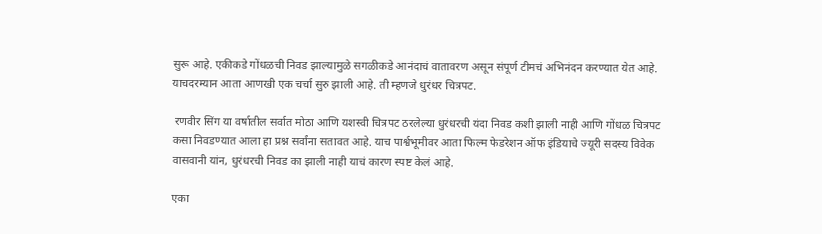सुरू आहे. एकीकडे गोंधळची निवड झाल्यामुळे सगळीकडे आनंदाचं वातावरण असून संपूर्ण टीमचं अभिनंदन करण्यात येत आहे. याचदरम्यान आता आणखी एक चर्चा सुरु झाली आहे. ती म्हणजे धुरंधर चित्रपट.

 रणवीर सिंग या वर्षातील सर्वात मोठा आणि यशस्वी चित्रपट ठरलेल्या धुरंधरची यंदा निवड कशी झाली नाही आणि गोंधळ चित्रपट कसा निवडण्यात आला हा प्रश्न सर्वांना सतावत आहे. याच पार्श्वभूमीवर आता फिल्म फेडरेशन ऑफ इंडियाचे ज्यूरी सदस्य विवेक वासवानी यांन, धुरंधरची निवड का झाली नाही याचं कारण स्पष्ट केलं आहे.

एका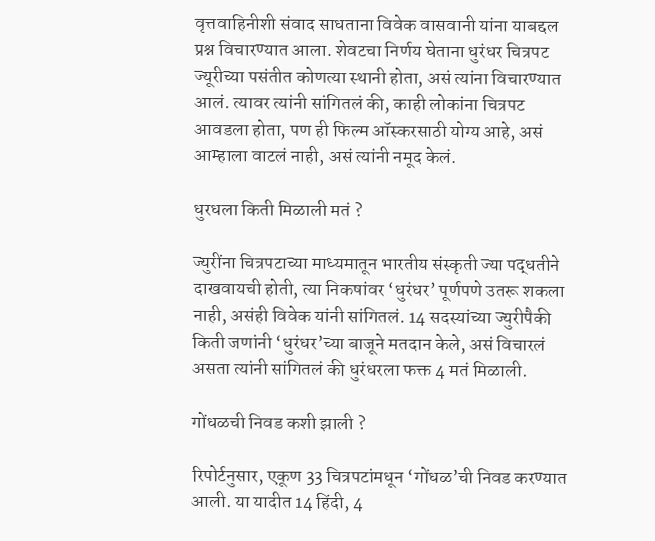वृत्तवाहिनीशी संवाद साधताना विवेक वासवानी यांना याबद्दल प्रश्न विचारण्यात आला. शेवटचा निर्णय घेताना धुरंधर चित्रपट ज्यूरीच्या पसंतीत कोणत्या स्थानी होता, असं त्यांना विचारण्यात आलं. त्यावर त्यांनी सांगितलं की, काही लोकांना चित्रपट आवडला होता, पण ही फिल्म ऑस्करसाठी योग्य आहे, असं आम्हाला वाटलं नाही, असं त्यांनी नमूद केलं.

धुरधला किती मिळाली मतं ?

ज्युरींना चित्रपटाच्या माध्यमातून भारतीय संस्कृती ज्या पद्धतीने दाखवायची होती, त्या निकषांवर ‘धुरंधर’ पूर्णपणे उतरू शकला नाही, असंही विवेक यांनी सांगितलं. 14 सदस्यांच्या ज्युरीपैकी किती जणांनी ‘धुरंधर’च्या बाजूने मतदान केले, असं विचारलं असता त्यांनी सांगितलं की धुरंधरला फक्त 4 मतं मिळाली.

गोंधळची निवड कशी झाली ?

रिपोर्टनुसार, एकूण 33 चित्रपटांमधून ‘गोंधळ’ची निवड करण्यात आली. या यादीत 14 हिंदी, 4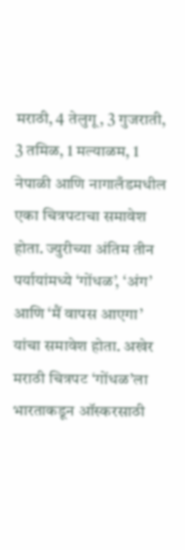मराठी, 4 तेलुगू, 3 गुजराती, 3 तमिळ, 1 मल्याळम, 1 नेपाळी आणि नागालँडमधील एका चित्रपटाचा समावेश होता. ज्युरीच्या अंतिम तीन पर्यायांमध्ये ‘गोंधळ’, ‘अंग’ आणि ‘मैं वापस आएगा’ यांचा समावेश होता. अखेर मराठी चित्रपट ‘गोंधळ’ला भारताकडून ऑस्करसाठी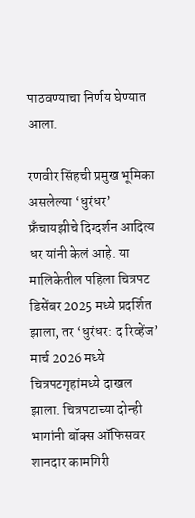पाठवण्याचा निर्णय घेण्यात आला.

रणवीर सिंहची प्रमुख भूमिका असलेल्या ‘धुरंधर’ फ्रँचायझीचे दिग्दर्शन आदित्य धर यांनी केलं आहे. या मालिकेतील पहिला चित्रपट डिसेंबर 2025 मध्ये प्रदर्शित झाला, तर ‘धुरंधर: द रिव्हेंज’ मार्च 2026 मध्ये चित्रपटगृहांमध्ये दाखल झाला. चित्रपटाच्या दोन्ही भागांनी बॉक्स ऑफिसवर शानदार कामगिरी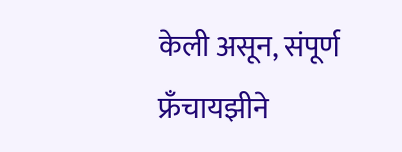केली असून, संपूर्ण फ्रँचायझीने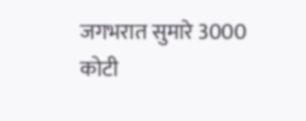जगभरात सुमारे 3000 कोटी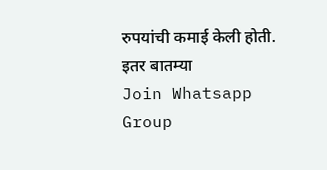रुपयांची कमाई केली होती.
इतर बातम्या
Join Whatsapp Group